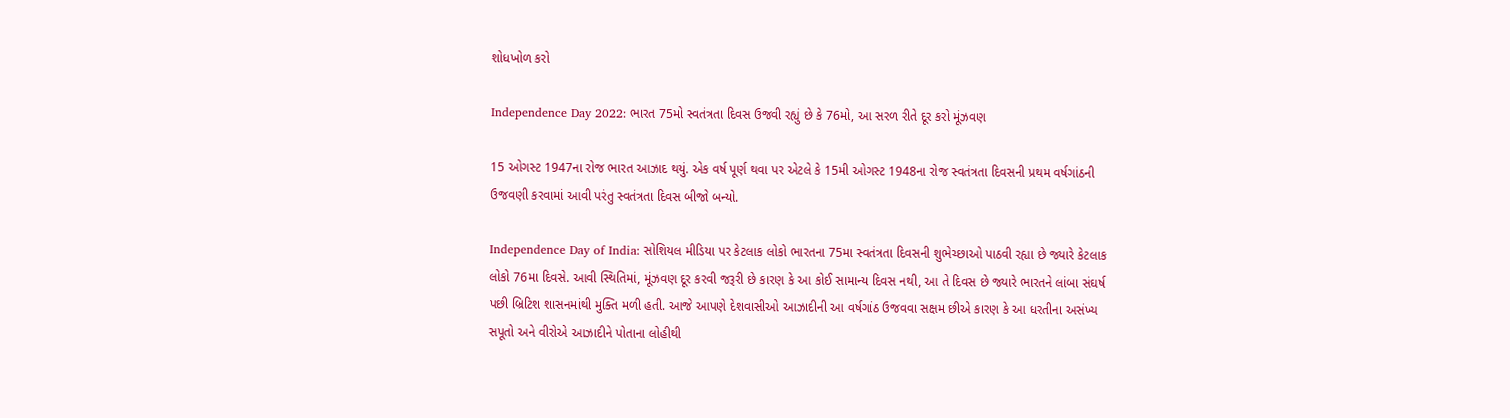શોધખોળ કરો

Independence Day 2022: ભારત 75મો સ્વતંત્રતા દિવસ ઉજવી રહ્યું છે કે 76મો, આ સરળ રીતે દૂર કરો મૂંઝવણ

15 ઓગસ્ટ 1947ના રોજ ભારત આઝાદ થયું. એક વર્ષ પૂર્ણ થવા પર એટલે કે 15મી ઓગસ્ટ 1948ના રોજ સ્વતંત્રતા દિવસની પ્રથમ વર્ષગાંઠની ઉજવણી કરવામાં આવી પરંતુ સ્વતંત્રતા દિવસ બીજો બન્યો.

Independence Day of India: સોશિયલ મીડિયા પર કેટલાક લોકો ભારતના 75મા સ્વતંત્રતા દિવસની શુભેચ્છાઓ પાઠવી રહ્યા છે જ્યારે કેટલાક લોકો 76મા દિવસે. આવી સ્થિતિમાં, મૂંઝવણ દૂર કરવી જરૂરી છે કારણ કે આ કોઈ સામાન્ય દિવસ નથી, આ તે દિવસ છે જ્યારે ભારતને લાંબા સંઘર્ષ પછી બ્રિટિશ શાસનમાંથી મુક્તિ મળી હતી. આજે આપણે દેશવાસીઓ આઝાદીની આ વર્ષગાંઠ ઉજવવા સક્ષમ છીએ કારણ કે આ ધરતીના અસંખ્ય સપૂતો અને વીરોએ આઝાદીને પોતાના લોહીથી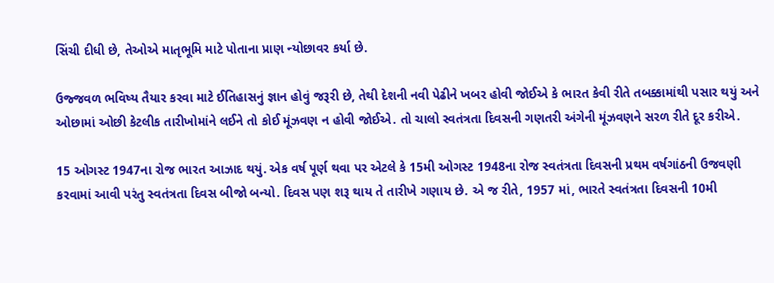સિંચી દીધી છે, તેઓએ માતૃભૂમિ માટે પોતાના પ્રાણ ન્યોછાવર કર્યા છે.

ઉજ્જવળ ભવિષ્ય તૈયાર કરવા માટે ઈતિહાસનું જ્ઞાન હોવું જરૂરી છે, તેથી દેશની નવી પેઢીને ખબર હોવી જોઈએ કે ભારત કેવી રીતે તબક્કામાંથી પસાર થયું અને ઓછામાં ઓછી કેટલીક તારીખોમાંને લઈને તો કોઈ મૂંઝવણ ન હોવી જોઈએ. તો ચાલો સ્વતંત્રતા દિવસની ગણતરી અંગેની મૂંઝવણને સરળ રીતે દૂર કરીએ.

15 ઓગસ્ટ 1947ના રોજ ભારત આઝાદ થયું. એક વર્ષ પૂર્ણ થવા પર એટલે કે 15મી ઓગસ્ટ 1948ના રોજ સ્વતંત્રતા દિવસની પ્રથમ વર્ષગાંઠની ઉજવણી કરવામાં આવી પરંતુ સ્વતંત્રતા દિવસ બીજો બન્યો. દિવસ પણ શરૂ થાય તે તારીખે ગણાય છે. એ જ રીતે, 1957 માં, ભારતે સ્વતંત્રતા દિવસની 10મી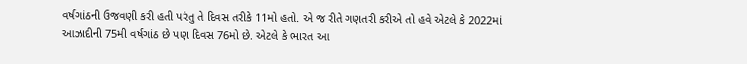વર્ષગાંઠની ઉજવણી કરી હતી પરંતુ તે દિવસ તરીકે 11મો હતો. એ જ રીતે ગણતરી કરીએ તો હવે એટલે કે 2022માં આઝાદીની 75મી વર્ષગાંઠ છે પણ દિવસ 76મો છે. એટલે કે ભારત આ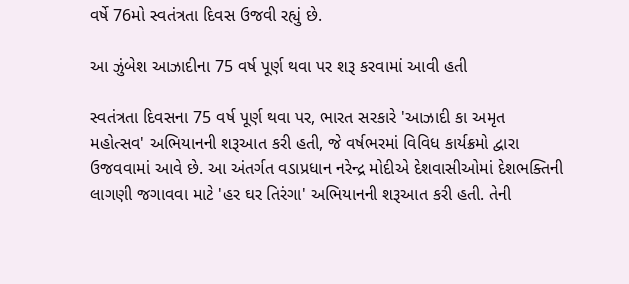વર્ષે 76મો સ્વતંત્રતા દિવસ ઉજવી રહ્યું છે.

આ ઝુંબેશ આઝાદીના 75 વર્ષ પૂર્ણ થવા પર શરૂ કરવામાં આવી હતી

સ્વતંત્રતા દિવસના 75 વર્ષ પૂર્ણ થવા પર, ભારત સરકારે 'આઝાદી કા અમૃત મહોત્સવ' અભિયાનની શરૂઆત કરી હતી, જે વર્ષભરમાં વિવિધ કાર્યક્રમો દ્વારા ઉજવવામાં આવે છે. આ અંતર્ગત વડાપ્રધાન નરેન્દ્ર મોદીએ દેશવાસીઓમાં દેશભક્તિની લાગણી જગાવવા માટે 'હર ઘર તિરંગા' અભિયાનની શરૂઆત કરી હતી. તેની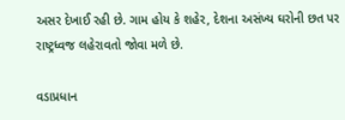અસર દેખાઈ રહી છે. ગામ હોય કે શહેર, દેશના અસંખ્ય ઘરોની છત પર રાષ્ટ્રધ્વજ લહેરાવતો જોવા મળે છે.

વડાપ્રધાન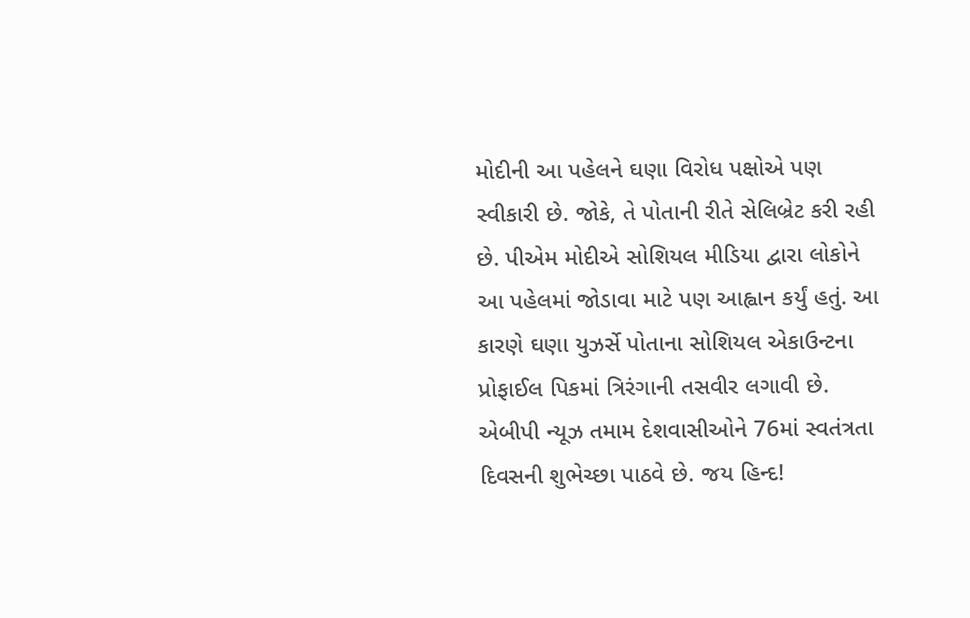મોદીની આ પહેલને ઘણા વિરોધ પક્ષોએ પણ સ્વીકારી છે. જોકે, તે પોતાની રીતે સેલિબ્રેટ કરી રહી છે. પીએમ મોદીએ સોશિયલ મીડિયા દ્વારા લોકોને આ પહેલમાં જોડાવા માટે પણ આહ્વાન કર્યું હતું. આ કારણે ઘણા યુઝર્સે પોતાના સોશિયલ એકાઉન્ટના પ્રોફાઈલ પિકમાં ત્રિરંગાની તસવીર લગાવી છે. એબીપી ન્યૂઝ તમામ દેશવાસીઓને 76માં સ્વતંત્રતા દિવસની શુભેચ્છા પાઠવે છે. જય હિન્દ!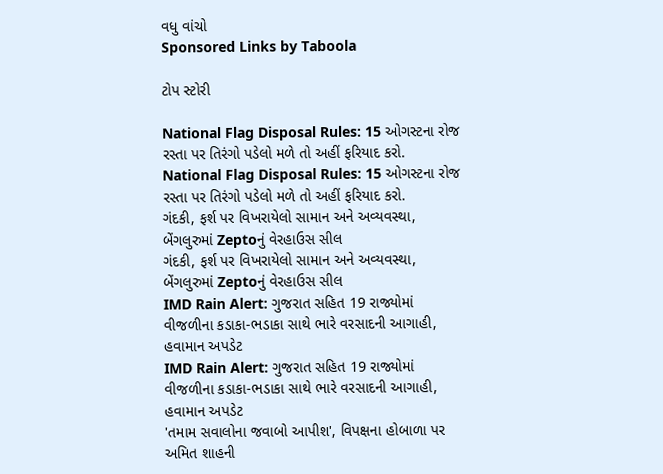વધુ વાંચો
Sponsored Links by Taboola

ટોપ સ્ટોરી

National Flag Disposal Rules: 15 ઓગસ્ટના રોજ રસ્તા પર તિરંગો પડેલો મળે તો અહીં ફરિયાદ કરો.
National Flag Disposal Rules: 15 ઓગસ્ટના રોજ રસ્તા પર તિરંગો પડેલો મળે તો અહીં ફરિયાદ કરો.
ગંદકી, ફર્શ પર વિખરાયેલો સામાન અને અવ્યવસ્થા, બેંગલુરુમાં Zeptoનું વેરહાઉસ સીલ
ગંદકી, ફર્શ પર વિખરાયેલો સામાન અને અવ્યવસ્થા, બેંગલુરુમાં Zeptoનું વેરહાઉસ સીલ
IMD Rain Alert: ગુજરાત સહિત 19 રાજ્યોમાં વીજળીના કડાકા-ભડાકા સાથે ભારે વરસાદની આગાહી, હવામાન અપડેટ
IMD Rain Alert: ગુજરાત સહિત 19 રાજ્યોમાં વીજળીના કડાકા-ભડાકા સાથે ભારે વરસાદની આગાહી, હવામાન અપડેટ
'તમામ સવાલોના જવાબો આપીશ', વિપક્ષના હોબાળા પર અમિત શાહની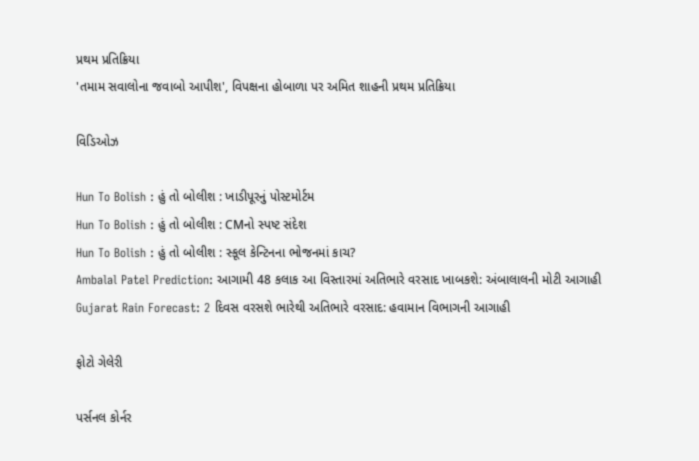પ્રથમ પ્રતિક્રિયા
'તમામ સવાલોના જવાબો આપીશ', વિપક્ષના હોબાળા પર અમિત શાહની પ્રથમ પ્રતિક્રિયા

વિડિઓઝ

Hun To Bolish : હું તો બોલીશ : ખાડીપૂરનું પોસ્ટમોર્ટમ
Hun To Bolish : હું તો બોલીશ : CMનો સ્પષ્ટ સંદેશ
Hun To Bolish : હું તો બોલીશ : સ્કૂલ કેન્ટિનના ભોજનમાં કાચ?
Ambalal Patel Prediction: આગામી 48 કલાક આ વિસ્તારમાં અતિભારે વરસાદ ખાબકશે: અંબાલાલની મોટી આગાહી
Gujarat Rain Forecast: 2 દિવસ વરસશે ભારેથી અતિભારે વરસાદ: હવામાન વિભાગની આગાહી

ફોટો ગેલેરી

પર્સનલ કોર્નર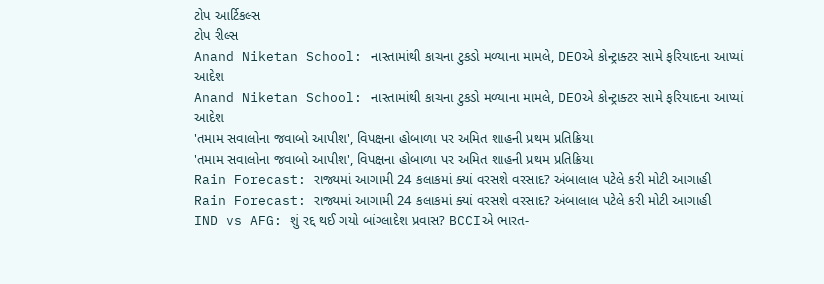ટોપ આર્ટિકલ્સ
ટોપ રીલ્સ
Anand Niketan School: નાસ્તામાંથી કાચના ટુકડો મળ્યાના મામલે, DEOએ કોન્ટ્રાક્ટર સામે ફરિયાદના આપ્યાં આદેશ
Anand Niketan School: નાસ્તામાંથી કાચના ટુકડો મળ્યાના મામલે, DEOએ કોન્ટ્રાક્ટર સામે ફરિયાદના આપ્યાં આદેશ
'તમામ સવાલોના જવાબો આપીશ', વિપક્ષના હોબાળા પર અમિત શાહની પ્રથમ પ્રતિક્રિયા
'તમામ સવાલોના જવાબો આપીશ', વિપક્ષના હોબાળા પર અમિત શાહની પ્રથમ પ્રતિક્રિયા
Rain Forecast: રાજ્યમાં આગામી 24 કલાકમાં ક્યાં વરસશે વરસાદ? અંબાલાલ પટેલે કરી મોટી આગાહી
Rain Forecast: રાજ્યમાં આગામી 24 કલાકમાં ક્યાં વરસશે વરસાદ? અંબાલાલ પટેલે કરી મોટી આગાહી
IND vs AFG: શું રદ્દ થઈ ગયો બાંગ્લાદેશ પ્રવાસ? BCCIએ ભારત-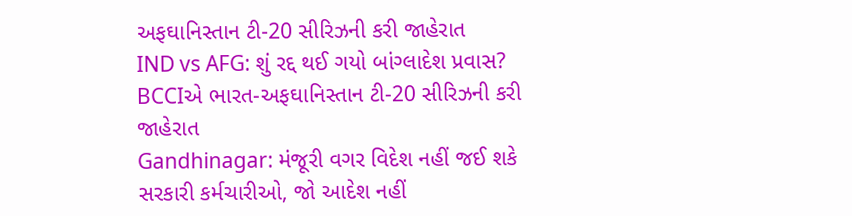અફઘાનિસ્તાન ટી-20 સીરિઝની કરી જાહેરાત
IND vs AFG: શું રદ્દ થઈ ગયો બાંગ્લાદેશ પ્રવાસ? BCCIએ ભારત-અફઘાનિસ્તાન ટી-20 સીરિઝની કરી જાહેરાત
Gandhinagar: મંજૂરી વગર વિદેશ નહીં જઈ શકે સરકારી કર્મચારીઓ, જો આદેશ નહીં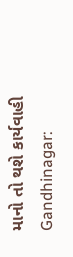માનો તો થશે કાર્યવાહી
Gandhinagar: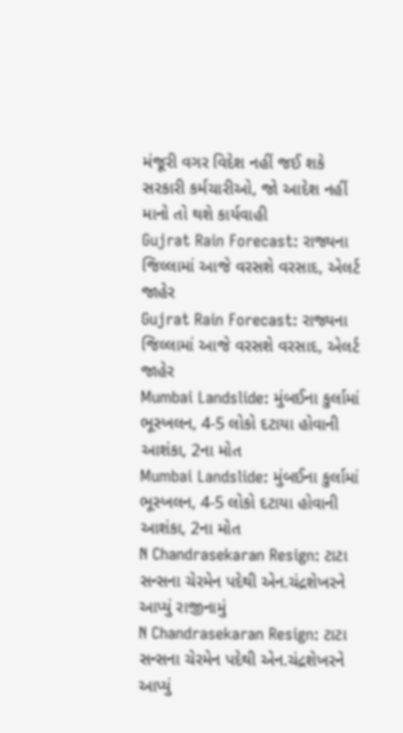મંજૂરી વગર વિદેશ નહીં જઈ શકે સરકારી કર્મચારીઓ, જો આદેશ નહીં માનો તો થશે કાર્યવાહી
Gujrat Rain Forecast: રાજ્યના જિલ્લામાં આજે વરસશે વરસાદ, એલર્ટ જાહેર
Gujrat Rain Forecast: રાજ્યના જિલ્લામાં આજે વરસશે વરસાદ, એલર્ટ જાહેર
Mumbai Landslide: મુંબઈના કુર્લામાં ભૂસ્ખલન, 4-5 લોકો દટાયા હોવાની આશંકા, 2ના મોત
Mumbai Landslide: મુંબઈના કુર્લામાં ભૂસ્ખલન, 4-5 લોકો દટાયા હોવાની આશંકા, 2ના મોત
N Chandrasekaran Resign: ટાટા સન્સના ચેરમેન પદેથી એન.ચંદ્રશેખરને આપ્યું રાજીનામું
N Chandrasekaran Resign: ટાટા સન્સના ચેરમેન પદેથી એન.ચંદ્રશેખરને આપ્યું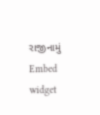રાજીનામું
Embed widget